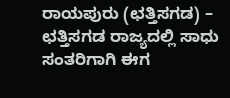ರಾಯಪುರು (ಛತ್ತಿಸಗಡ) – ಛತ್ತಿಸಗಡ ರಾಜ್ಯದಲ್ಲಿ ಸಾಧು ಸಂತರಿಗಾಗಿ ಈಗ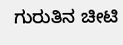ಗುರುತಿನ ಚೀಟಿ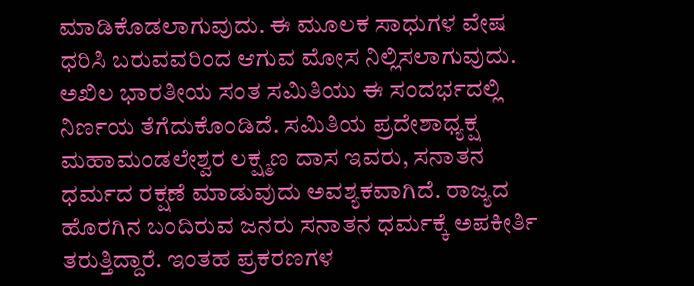ಮಾಡಿಕೊಡಲಾಗುವುದು. ಈ ಮೂಲಕ ಸಾಧುಗಳ ವೇಷ ಧರಿಸಿ ಬರುವವರಿಂದ ಆಗುವ ಮೋಸ ನಿಲ್ಲಿಸಲಾಗುವುದು. ಅಖಿಲ ಭಾರತೀಯ ಸಂತ ಸಮಿತಿಯು ಈ ಸಂದರ್ಭದಲ್ಲಿ ನಿರ್ಣಯ ತೆಗೆದುಕೊಂಡಿದೆ. ಸಮಿತಿಯ ಪ್ರದೇಶಾಧ್ಯಕ್ಷ ಮಹಾಮಂಡಲೇಶ್ವರ ಲಕ್ಷ್ಮಣ ದಾಸ ಇವರು, ಸನಾತನ ಧರ್ಮದ ರಕ್ಷಣೆ ಮಾಡುವುದು ಅವಶ್ಯಕವಾಗಿದೆ. ರಾಜ್ಯದ ಹೊರಗಿನ ಬಂದಿರುವ ಜನರು ಸನಾತನ ಧರ್ಮಕ್ಕೆ ಅಪಕೀರ್ತಿ ತರುತ್ತಿದ್ದಾರೆ. ಇಂತಹ ಪ್ರಕರಣಗಳ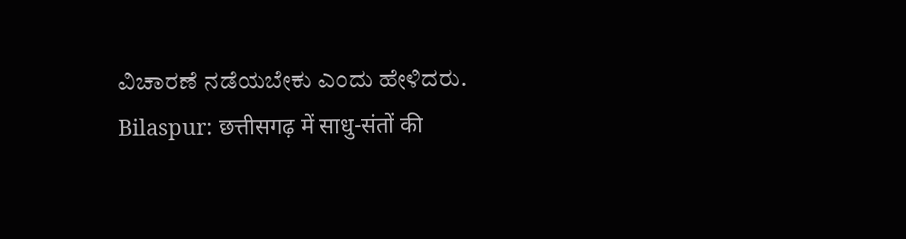ವಿಚಾರಣೆ ನಡೆಯಬೇಕು ಎಂದು ಹೇಳಿದರು.
Bilaspur: छत्तीसगढ़ में साधु-संतों की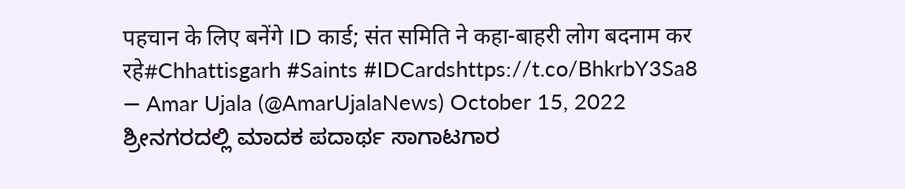पहचान के लिए बनेंगे ID कार्ड; संत समिति ने कहा-बाहरी लोग बदनाम कर रहे#Chhattisgarh #Saints #IDCardshttps://t.co/BhkrbY3Sa8
— Amar Ujala (@AmarUjalaNews) October 15, 2022
ಶ್ರೀನಗರದಲ್ಲಿ ಮಾದಕ ಪದಾರ್ಥ ಸಾಗಾಟಗಾರ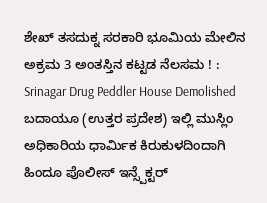ಶೇಖ್ ತಸದುಕ್ನ ಸರಕಾರಿ ಭೂಮಿಯ ಮೇಲಿನ ಅಕ್ರಮ 3 ಅಂತಸ್ತಿನ ಕಟ್ಟಡ ನೆಲಸಮ ! : Srinagar Drug Peddler House Demolished
ಬದಾಯೂ (ಉತ್ತರ ಪ್ರದೇಶ) ಇಲ್ಲಿ ಮುಸ್ಲಿಂ ಅಧಿಕಾರಿಯ ಧಾರ್ಮಿಕ ಕಿರುಕುಳದಿಂದಾಗಿ ಹಿಂದೂ ಪೊಲೀಸ್ ಇನ್ಸ್ಪೆಕ್ಟರ್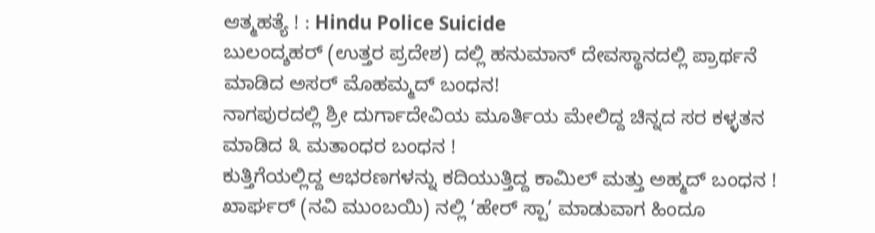ಆತ್ಮಹತ್ಯೆ ! : Hindu Police Suicide
ಬುಲಂದ್ಶಹರ್ (ಉತ್ತರ ಪ್ರದೇಶ) ದಲ್ಲಿ ಹನುಮಾನ್ ದೇವಸ್ಥಾನದಲ್ಲಿ ಪ್ರಾರ್ಥನೆ ಮಾಡಿದ ಅಸರ್ ಮೊಹಮ್ಮದ್ ಬಂಧನ!
ನಾಗಪುರದಲ್ಲಿ ಶ್ರೀ ದುರ್ಗಾದೇವಿಯ ಮೂರ್ತಿಯ ಮೇಲಿದ್ದ ಚಿನ್ನದ ಸರ ಕಳ್ಳತನ ಮಾಡಿದ ೩ ಮತಾಂಧರ ಬಂಧನ !
ಕುತ್ತಿಗೆಯಲ್ಲಿದ್ದ ಆಭರಣಗಳನ್ನು ಕದಿಯುತ್ತಿದ್ದ ಕಾಮಿಲ್ ಮತ್ತು ಅಹ್ಮದ್ ಬಂಧನ !
ಖಾರ್ಘರ್ (ನವಿ ಮುಂಬಯಿ) ನಲ್ಲಿ ‘ಹೇರ್ ಸ್ಪಾ’ ಮಾಡುವಾಗ ಹಿಂದೂ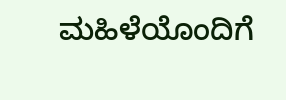ಮಹಿಳೆಯೊಂದಿಗೆ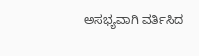ಅಸಭ್ಯವಾಗಿ ವರ್ತಿಸಿದ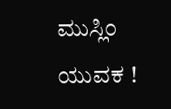ಮುಸ್ಲಿಂ ಯುವಕ !